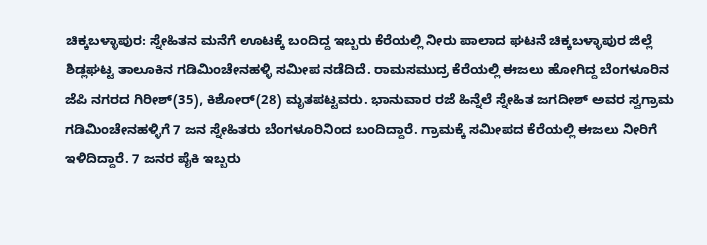ಚಿಕ್ಕಬಳ್ಳಾಪುರ: ಸ್ನೇಹಿತನ ಮನೆಗೆ ಊಟಕ್ಕೆ ಬಂದಿದ್ದ ಇಬ್ಬರು ಕೆರೆಯಲ್ಲಿ ನೀರು ಪಾಲಾದ ಘಟನೆ ಚಿಕ್ಕಬಳ್ಳಾಪುರ ಜಿಲ್ಲೆ ಶಿಡ್ಲಘಟ್ಟ ತಾಲೂಕಿನ ಗಡಿಮಿಂಚೇನಹಳ್ಳಿ ಸಮೀಪ ನಡೆದಿದೆ. ರಾಮಸಮುದ್ರ ಕೆರೆಯಲ್ಲಿ ಈಜಲು ಹೋಗಿದ್ದ ಬೆಂಗಳೂರಿನ ಜೆಪಿ ನಗರದ ಗಿರೀಶ್(35), ಕಿಶೋರ್(28) ಮೃತಪಟ್ಟವರು. ಭಾನುವಾರ ರಜೆ ಹಿನ್ನೆಲೆ ಸ್ನೇಹಿತ ಜಗದೀಶ್ ಅವರ ಸ್ವಗ್ರಾಮ ಗಡಿಮಿಂಚೇನಹಳ್ಳಿಗೆ 7 ಜನ ಸ್ನೇಹಿತರು ಬೆಂಗಳೂರಿನಿಂದ ಬಂದಿದ್ದಾರೆ. ಗ್ರಾಮಕ್ಕೆ ಸಮೀಪದ ಕೆರೆಯಲ್ಲಿ ಈಜಲು ನೀರಿಗೆ ಇಳಿದಿದ್ದಾರೆ. 7 ಜನರ ಪೈಕಿ ಇಬ್ಬರು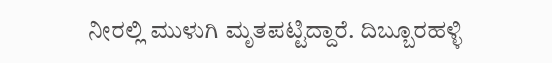ನೀರಲ್ಲಿ ಮುಳುಗಿ ಮೃತಪಟ್ಟಿದ್ದಾರೆ. ದಿಬ್ಬೂರಹಳ್ಳಿ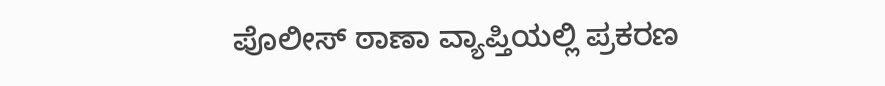ಪೊಲೀಸ್ ಠಾಣಾ ವ್ಯಾಪ್ತಿಯಲ್ಲಿ ಪ್ರಕರಣ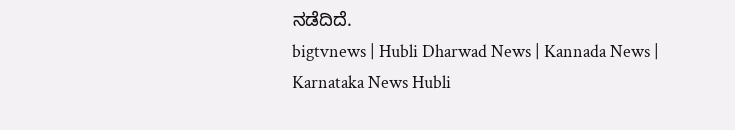ನಡೆದಿದೆ.
bigtvnews | Hubli Dharwad News | Kannada News | Karnataka News Hubli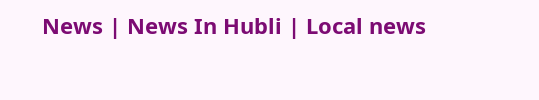News | News In Hubli | Local news